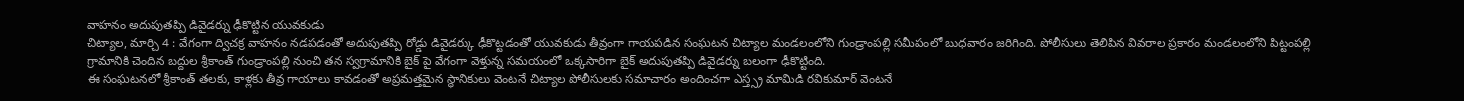వాహనం అదుపుతప్పి డివైడర్ను ఢీకొట్టిన యువకుడు
చిట్యాల, మార్చి 4 : వేగంగా ద్విచక్ర వాహనం నడపడంతో అదుపుతప్పి రోడ్డు డివైడర్కు ఢీకొట్టడంతో యువకుడు తీవ్రంగా గాయపడిన సంఘటన చిట్యాల మండలంలోని గుండ్రాంపల్లి సమీపంలో బుధవారం జరిగింది. పోలీసులు తెలిపిన వివరాల ప్రకారం మండలంలోని పిట్టంపల్లి గ్రామానికి చెందిన బద్దుల శ్రీకాంత్ గుండ్రాంపల్లి నుంచి తన స్వగ్రామానికి బైక్ పై వేగంగా వెళ్తున్న సమయంలో ఒక్కసారిగా బైక్ అదుపుతప్పి డివైడర్ను బలంగా ఢీకొట్టింది.
ఈ సంఘటనలో శ్రీకాంత్ తలకు, కాళ్లకు తీవ్ర గాయాలు కావడంతో అప్రమత్తమైన స్థానికులు వెంటనే చిట్యాల పోలీసులకు సమాచారం అందించగా ఎస్త్స్ర మామిడి రవికుమార్ వెంటనే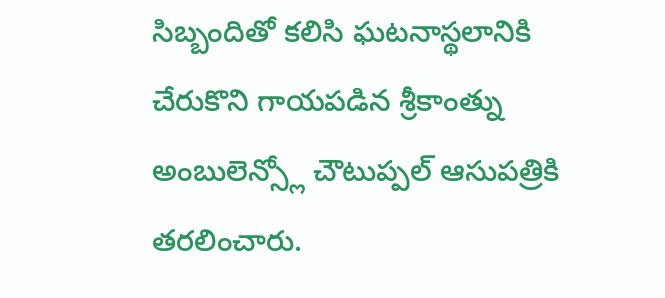సిబ్బందితో కలిసి ఘటనాస్థలానికి చేరుకొని గాయపడిన శ్రీకాంత్ను అంబులెన్స్లో చౌటుప్పల్ ఆసుపత్రికి తరలించారు.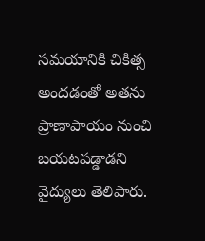సమయానికి చికిత్స అందడంతో అతను ప్రాణాపాయం నుంచి బయటపడ్డాడని వైద్యులు తెలిపారు.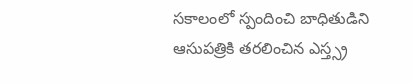సకాలంలో స్పందించి బాధితుడిని ఆసుపత్రికి తరలించిన ఎస్త్స్ర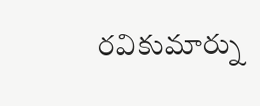రవికుమార్ను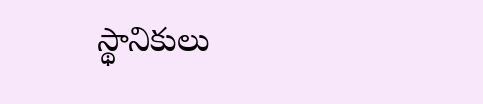స్థానికులు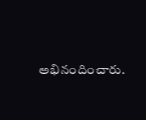అభినందించారు.